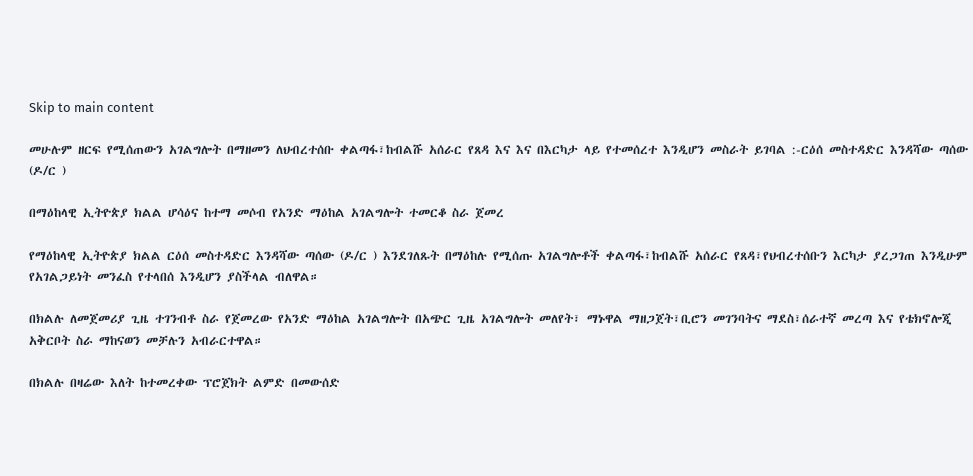Skip to main content

መሁሉም ዘርፍ የሚሰጠውን አገልግሎት በማዘመን ለህብረተሰቡ ቀልጣፋ፣ከብልሹ አሰራር የጸዳ እና እና በእርካታ ላይ የተመሰረተ እንዲሆን መስራት ይገባል :-ርዕሰ መስተዳድር እንዳሻው ጣሰው (ዶ/ር )

በማዕከላዊ ኢትዮጵያ ክልል ሆሳዕና ከተማ መሶብ የአንድ ማዕከል አገልግሎት ተመርቆ ስራ ጀመረ

የማዕከላዊ ኢትዮጵያ ክልል ርዕሰ መስተዳድር እንዳሻው ጣሰው (ዶ/ር ) እንደገለጹት በማዕከሉ የሚሰጡ አገልግሎቶች ቀልጣፋ፣ከብልሹ አሰራር የጸዳ፣የህብረተሰቡን እርካታ ያረጋገጠ እንዲሁም የአገልጋይነት መንፈስ የተላበሰ እንዲሆን ያስችላል ብለዋል።

በክልሉ ለመጀመሪያ ጊዜ ተገንብቶ ስራ የጀመረው የአንድ ማዕከል አገልግሎት በአጭር ጊዜ አገልግሎት መለየት፣ ማኑዋል ማዘጋጀት፣ቢሮን መገንባትና ማደስ፣ሰራተኛ መረጣ እና የቴክኖሎጂ አቅርቦት ስራ ማከናወን መቻሉን አብራርተዋል።

በክልሉ በዛሬው እለት ከተመረቀው ፕሮጀክት ልምድ በመውሰድ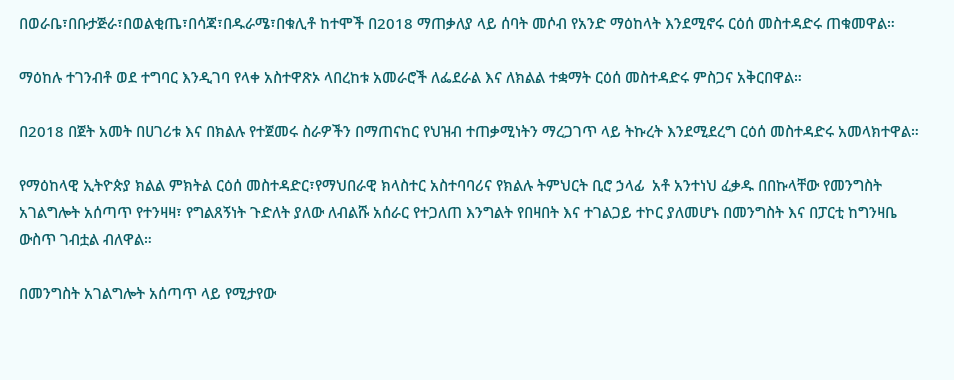በወራቤ፣በቡታጅራ፣በወልቂጤ፣በሳጃ፣በዱራሜ፣በቁሊቶ ከተሞች በ2018 ማጠቃለያ ላይ ሰባት መሶብ የአንድ ማዕከላት እንደሚኖሩ ርዕሰ መስተዳድሩ ጠቁመዋል።

ማዕከሉ ተገንብቶ ወደ ተግባር እንዲገባ የላቀ አስተዋጽኦ ላበረከቱ አመራሮች ለፌደራል እና ለክልል ተቋማት ርዕሰ መስተዳድሩ ምስጋና አቅርበዋል።

በ2018 በጀት አመት በሀገሪቱ እና በክልሉ የተጀመሩ ስራዎችን በማጠናከር የህዝብ ተጠቃሚነትን ማረጋገጥ ላይ ትኩረት እንደሚደረግ ርዕሰ መስተዳድሩ አመላክተዋል።

የማዕከላዊ ኢትዮጵያ ክልል ምክትል ርዕሰ መስተዳድር፣የማህበራዊ ክላስተር አስተባባሪና የክልሉ ትምህርት ቢሮ ኃላፊ  አቶ አንተነህ ፈቃዱ በበኩላቸው የመንግስት አገልግሎት አሰጣጥ የተንዛዛ፣ የግልጸኝነት ጉድለት ያለው ለብልሹ አሰራር የተጋለጠ እንግልት የበዛበት እና ተገልጋይ ተኮር ያለመሆኑ በመንግስት እና በፓርቲ ከግንዛቤ ውስጥ ገብቷል ብለዋል።

በመንግስት አገልግሎት አሰጣጥ ላይ የሚታየው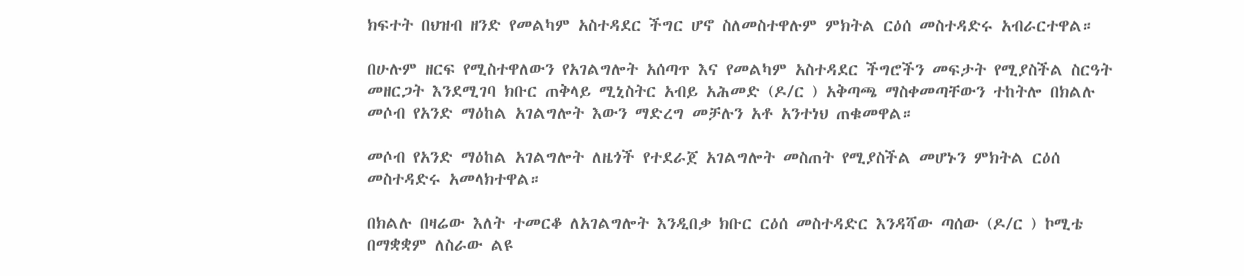ክፍተት በህዝብ ዘንድ የመልካም አስተዳደር ችግር ሆኖ ስለመስተዋሉም ምክትል ርዕሰ መስተዳድሩ አብራርተዋል።

በሁሉም ዘርፍ የሚስተዋለውን የአገልግሎት አሰጣጥ እና የመልካም አስተዳደር ችግሮችን መፍታት የሚያስችል ስርዓት መዘርጋት እንደሚገባ ክቡር ጠቅላይ ሚኒስትር አብይ አሕመድ (ዶ/ር ) አቅጣጫ ማስቀመጣቸውን ተከትሎ በክልሉ መሶብ የአንድ ማዕከል አገልግሎት እውን ማድረግ መቻሉን አቶ አንተነህ ጠቁመዋል።

መሶብ የአንድ ማዕከል አገልግሎት ለዜጎች የተደራጀ አገልግሎት መስጠት የሚያስችል መሆኑን ምክትል ርዕሰ መስተዳድሩ አመላክተዋል።

በክልሉ በዛሬው እለት ተመርቆ ለአገልግሎት እንዲበቃ ክቡር ርዕሰ መስተዳድር እንዳሻው ጣሰው (ዶ/ር ) ኮሚቴ በማቋቋም ለስራው ልዩ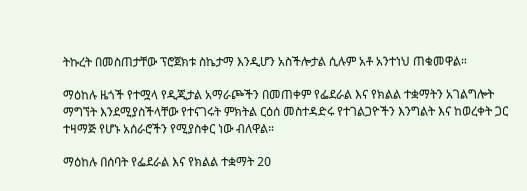ትኩረት በመስጠታቸው ፕሮጀክቱ ስኬታማ እንዲሆን አስችሎታል ሲሉም አቶ አንተነህ ጠቁመዋል።

ማዕከሉ ዜጎች የተሟላ የዲጂታል አማራጮችን በመጠቀም የፌደራል እና የክልል ተቋማትን አገልግሎት ማግኘት እንደሚያስችላቸው የተናገሩት ምክትል ርዕሰ መስተዳድሩ የተገልጋዮችን እንግልት እና ከወረቀት ጋር ተዛማጅ የሆኑ አሰራሮችን የሚያስቀር ነው ብለዋል።

ማዕከሉ በሰባት የፌደራል እና የክልል ተቋማት 20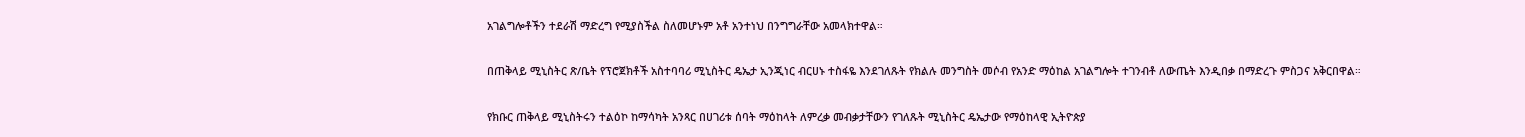አገልግሎቶችን ተደራሽ ማድረግ የሚያስችል ስለመሆኑም አቶ አንተነህ በንግግራቸው አመላክተዋል።

በጠቅላይ ሚኒስትር ጽ/ቤት የፕሮጀክቶች አስተባባሪ ሚኒስትር ዴኤታ ኢንጂነር ብርሀኑ ተስፋዬ እንደገለጹት የክልሉ መንግስት መሶብ የአንድ ማዕከል አገልግሎት ተገንብቶ ለውጤት እንዲበቃ በማድረጉ ምስጋና አቅርበዋል።

የክቡር ጠቅላይ ሚኒስትሩን ተልዕኮ ከማሳካት አንጻር በሀገሪቱ ሰባት ማዕከላት ለምረቃ መብቃታቸውን የገለጹት ሚኒስትር ዴኤታው የማዕከላዊ ኢትዮጵያ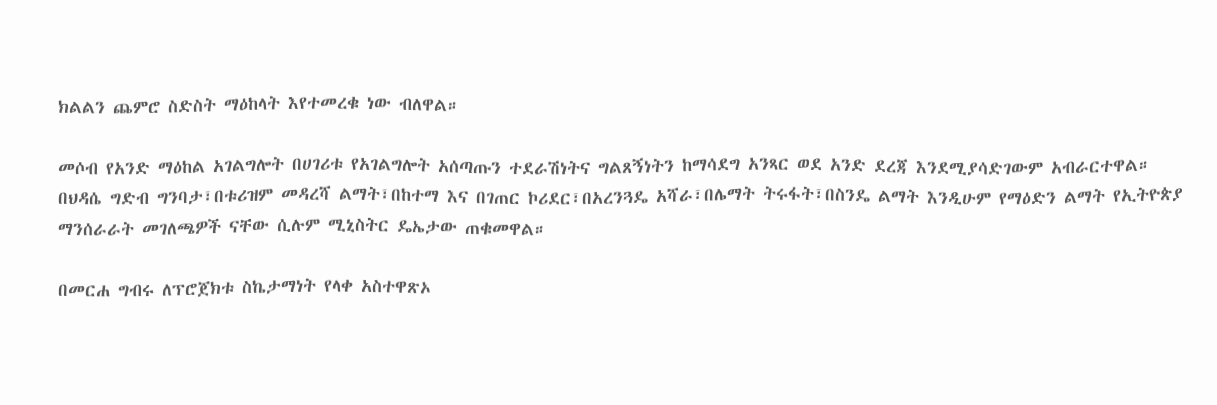ክልልን ጨምሮ ስድስት ማዕከላት እየተመረቁ ነው ብለዋል።

መሶብ የአንድ ማዕከል አገልግሎት በሀገሪቱ የአገልግሎት አሰጣጡን ተደራሽነትና ግልጸኝነትን ከማሳደግ አንጻር ወደ አንድ ደረጃ እንደሚያሳድገውም አብራርተዋል።
በህዳሴ ግድብ ግንባታ፣በቱሪዝም መዳረሻ ልማት፣በከተማ እና በገጠር ኮሪደር፣በአረንጓዴ አሻራ፣በሌማት ትሩፋት፣በስንዴ ልማት እንዲሁም የማዕድን ልማት የኢትዮጵያ ማንሰራራት መገለጫዎች ናቸው ሲሉም ሚኒስትር ዴኤታው ጠቁመዋል።

በመርሐ ግብሩ ለፕሮጀክቱ ስኬታማነት የላቀ አስተዋጽኦ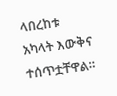ላበረከቱ አካላት እውቅና ተሰጥቷቸዋል።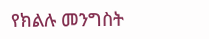የክልሉ መንግስት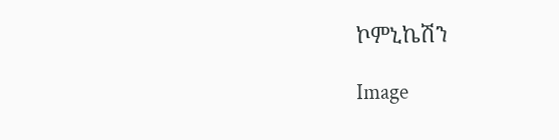ኮምኒኬሽን

Image